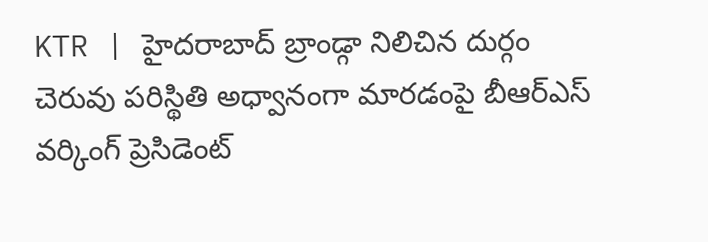KTR | హైదరాబాద్ బ్రాండ్గా నిలిచిన దుర్గం చెరువు పరిస్థితి అధ్వానంగా మారడంపై బీఆర్ఎస్ వర్కింగ్ ప్రెసిడెంట్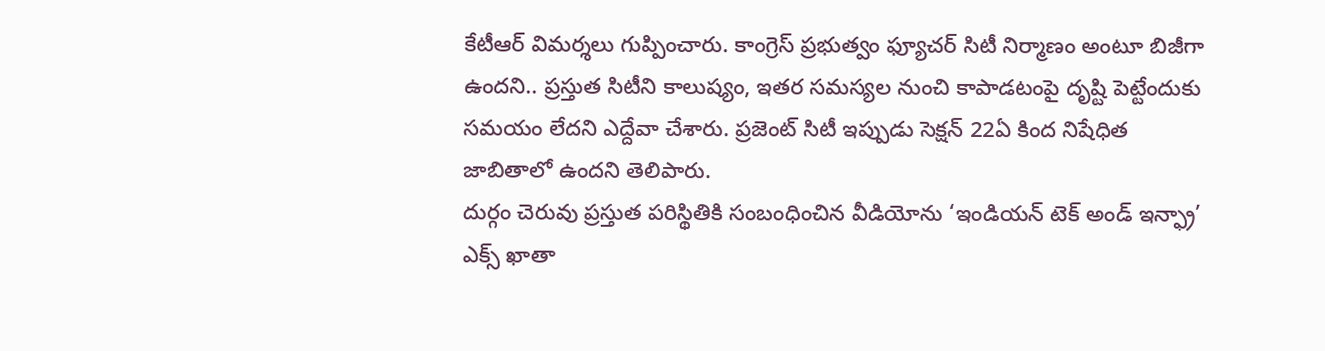కేటీఆర్ విమర్శలు గుప్పించారు. కాంగ్రెస్ ప్రభుత్వం ఫ్యూచర్ సిటీ నిర్మాణం అంటూ బిజీగా ఉందని.. ప్రస్తుత సిటీని కాలుష్యం, ఇతర సమస్యల నుంచి కాపాడటంపై దృష్టి పెట్టేందుకు సమయం లేదని ఎద్దేవా చేశారు. ప్రజెంట్ సిటీ ఇప్పుడు సెక్షన్ 22ఏ కింద నిషేధిత జాబితాలో ఉందని తెలిపారు.
దుర్గం చెరువు ప్రస్తుత పరిస్థితికి సంబంధించిన వీడియోను ‘ఇండియన్ టెక్ అండ్ ఇన్ఫ్రా’ ఎక్స్ ఖాతా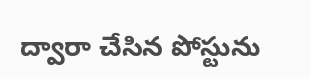ద్వారా చేసిన పోస్టును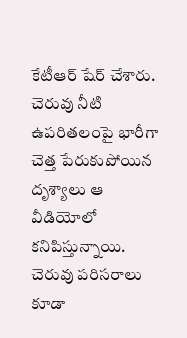కేటీఆర్ షేర్ చేశారు. చెరువు నీటి ఉపరితలంపై భారీగా చెత్త పేరుకుపోయిన దృశ్యాలు ఆ వీడియోలో కనిపిస్తున్నాయి. చెరువు పరిసరాలు కూడా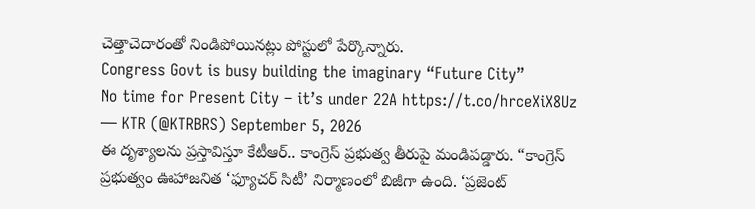చెత్తాచెదారంతో నిండిపోయినట్లు పోస్టులో పేర్కొన్నారు.
Congress Govt is busy building the imaginary “Future City”
No time for Present City – it’s under 22A https://t.co/hrceXiX8Uz
— KTR (@KTRBRS) September 5, 2026
ఈ దృశ్యాలను ప్రస్తావిస్తూ కేటీఆర్.. కాంగ్రెస్ ప్రభుత్వ తీరుపై మండిపడ్డారు. “కాంగ్రెస్ ప్రభుత్వం ఊహాజనిత ‘ఫ్యూచర్ సిటీ’ నిర్మాణంలో బిజీగా ఉంది. ‘ప్రజెంట్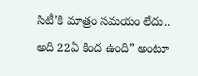సిటీ’కి మాత్రం సమయం లేదు.. అది 22ఏ కింద ఉంది” అంటూ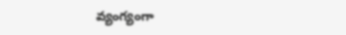వ్యంగ్యంగా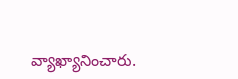వ్యాఖ్యానించారు.